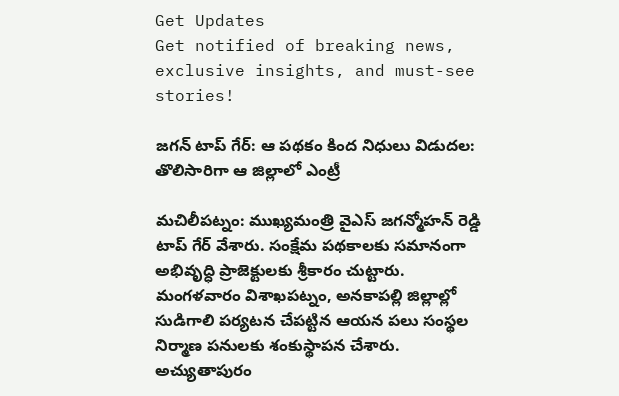Get Updates
Get notified of breaking news, exclusive insights, and must-see stories!

జగన్ టాప్ గేర్: ఆ పథకం కింద నిధులు విడుదల: తొలిసారిగా ఆ జిల్లాలో ఎంట్రీ

మచిలీపట్నం: ముఖ్యమంత్రి వైఎస్‌ జగన్మోహన్ రెడ్డి టాప్ గేర్‌ వేశారు. సంక్షేమ పథకాలకు సమానంగా అభివృద్ధి ప్రాజెక్టులకు శ్రీకారం చుట్టారు. మంగళవారం విశాఖపట్నం, అనకాపల్లి జిల్లాల్లో సుడిగాలి పర్యటన చేపట్టిన ఆయన పలు సంస్థల నిర్మాణ పనులకు శంకుస్థాపన చేశారు. అచ్యుతాపురం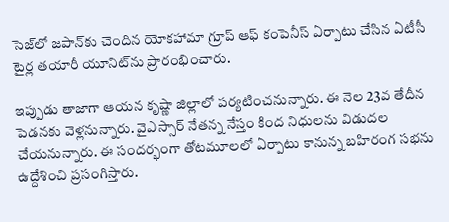సెజ్‌లో జపాన్‌కు చెందిన యోకహామా గ్రూప్ ఆఫ్ కంపెనీస్ ఏర్పాటు చేసిన ఏటీసీ టైర్ల తయారీ యూనిట్‌ను ప్రారంభించారు.

ఇప్పుడు తాజాగా ఆయన కృష్ణా జిల్లాలో పర్యటించనున్నారు. ఈ నెల 23వ తేదీన పెడనకు వెళ్లనున్నారు. వైఎస్సార్ నేతన్న నేస్తం కింద నిధులను విడుదల చేయనున్నారు. ఈ సందర్భంగా తోటమూలలో ఏర్పాటు కానున్న బహిరంగ సభను ఉద్దేశించి ప్రసంగిస్తారు.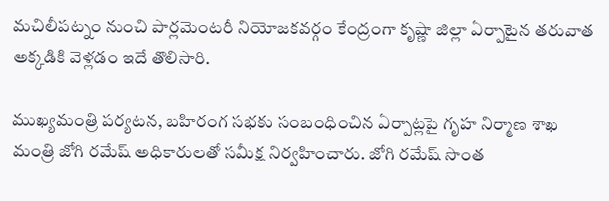మచిలీపట్నం నుంచి పార్లమెంటరీ నియోజకవర్గం కేంద్రంగా కృష్ణా జిల్లా ఏర్పాటైన తరువాత అక్కడికి వెళ్లడం ఇదే తొలిసారి.

ముఖ్యమంత్రి పర్యటన, బహిరంగ సభకు సంబంధించిన ఏర్పాట్లపై గృహ నిర్మాణ శాఖ మంత్రి జోగి రమేష్ అధికారులతో సమీక్ష నిర్వహించారు. జోగి రమేష్ సొంత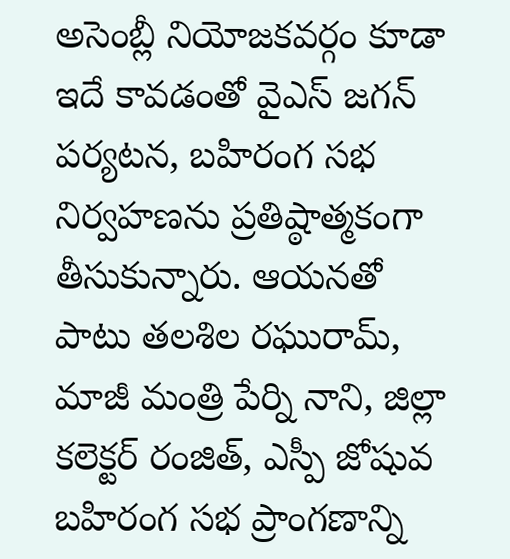అసెంబ్లీ నియోజకవర్గం కూడా ఇదే కావడంతో వైఎస్ జగన్ పర్యటన, బహిరంగ సభ నిర్వహణను ప్రతిష్ఠాత్మకంగా తీసుకున్నారు. ఆయనతో పాటు తలశిల రఘురామ్, మాజీ మంత్రి పేర్ని నాని, జిల్లా కలెక్టర్ రంజిత్, ఎస్పీ జోషువ బహిరంగ సభ ప్రాంగణాన్ని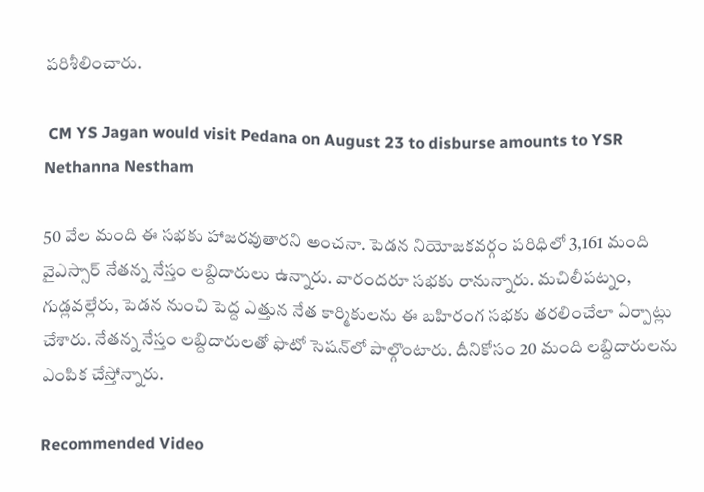పరిశీలించారు.

 CM YS Jagan would visit Pedana on August 23 to disburse amounts to YSR Nethanna Nestham

50 వేల మంది ఈ సభకు హాజరవుతారని అంచనా. పెడన నియోజకవర్గం పరిధిలో 3,161 మంది వైఎస్సార్ నేతన్న నేస్తం లబ్దిదారులు ఉన్నారు. వారందరూ సభకు రానున్నారు. మచిలీపట్నం, గుడ్లవల్లేరు, పెడన నుంచి పెద్ద ఎత్తున నేత కార్మికులను ఈ బహిరంగ సభకు తరలించేలా ఏర్పాట్లు చేశారు. నేతన్న నేస్తం లబ్దిదారులతో ఫొటో సెషన్‌లో పాల్గొంటారు. దీనికోసం 20 మంది లబ్దిదారులను ఎంపిక చేస్తోన్నారు.

Recommended Video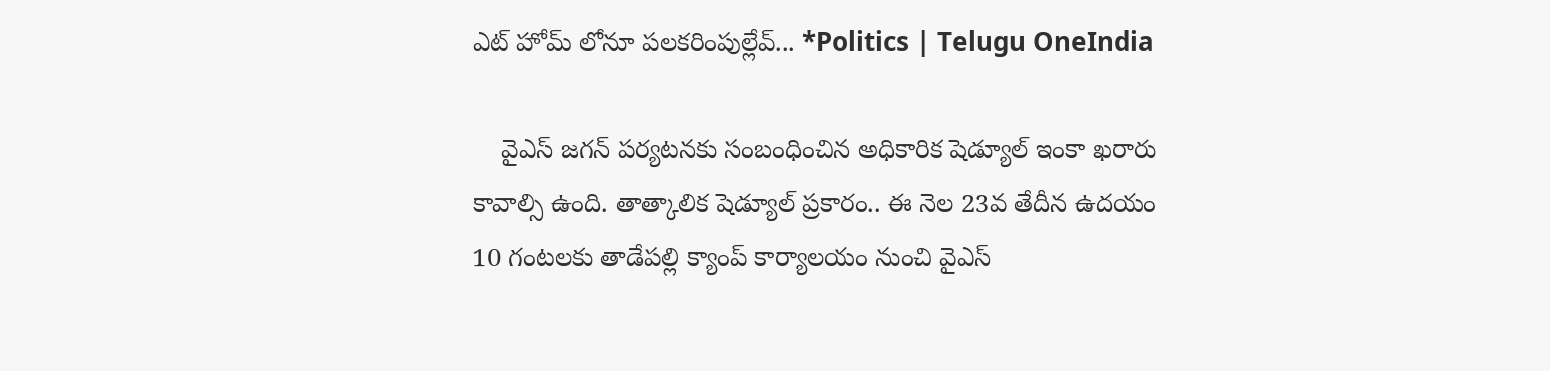ఎట్ హోమ్ లోనూ పలకరింపుల్లేవ్... *Politics | Telugu OneIndia

    వైఎస్ జగన్ పర్యటనకు సంబంధించిన అధికారిక షెడ్యూల్ ఇంకా ఖరారు కావాల్సి ఉంది. తాత్కాలిక షెడ్యూల్ ప్రకారం.. ఈ నెల 23వ తేదీన ఉదయం 10 గంటలకు తాడేపల్లి క్యాంప్ కార్యాలయం నుంచి వైఎస్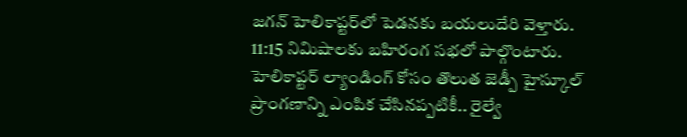జగన్ హెలికాప్టర్‌లో పెడనకు బయలుదేరి వెళ్తారు. 11:15 నిమిషాలకు బహిరంగ సభలో పాల్గొంటారు. హెలికాప్టర్ ల్యాండింగ్ కోసం తొలుత జెడ్పీ హైస్కూల్‌ ప్రాంగణాన్ని ఎంపిక చేసినప్పటికీ.. రైల్వే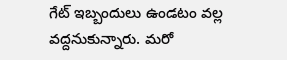గేట్ ఇబ్బందులు ఉండటం వల్ల వద్దనుకున్నారు. మరో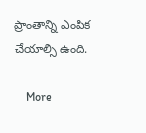ప్రాంతాన్ని ఎంపిక చేయాల్సి ఉంది.

    More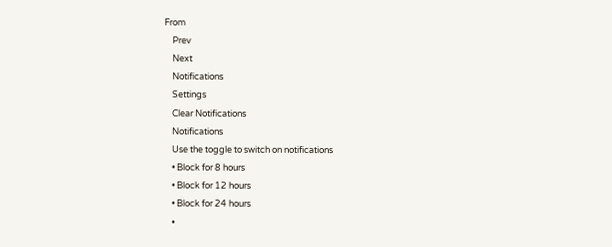From
    Prev
    Next
    Notifications
    Settings
    Clear Notifications
    Notifications
    Use the toggle to switch on notifications
    • Block for 8 hours
    • Block for 12 hours
    • Block for 24 hours
    •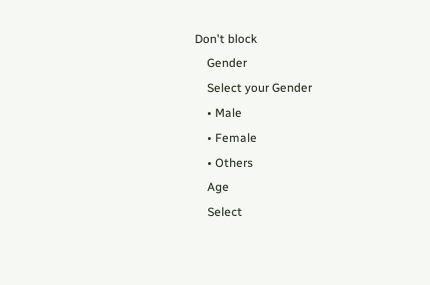Don't block
    Gender
    Select your Gender
    • Male
    • Female
    • Others
    Age
    Select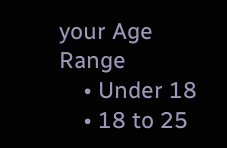your Age Range
    • Under 18
    • 18 to 25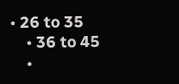• 26 to 35
    • 36 to 45
    •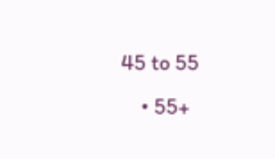45 to 55
    • 55+